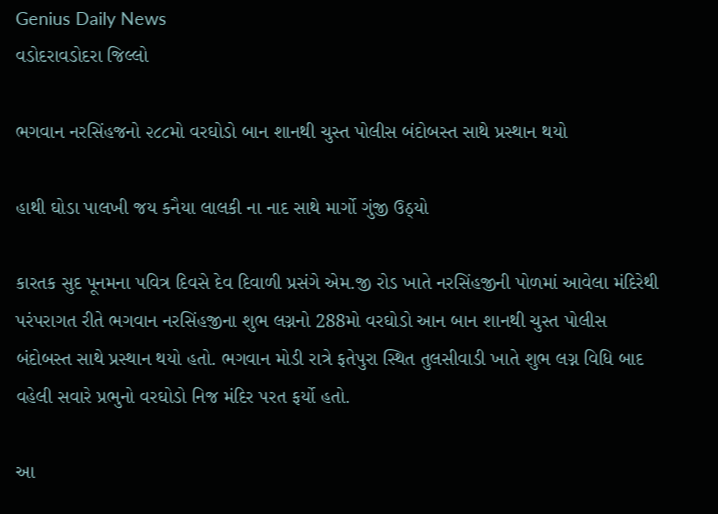Genius Daily News
વડોદરાવડોદરા જિલ્લો

ભગવાન નરસિંહજનો ૨૮૮મો વરઘોડો બાન શાનથી ચુસ્ત પોલીસ બંદોબસ્ત સાથે પ્રસ્થાન થયો

હાથી ઘોડા પાલખી જય કનૈયા લાલકી ના નાદ સાથે માર્ગો ગુંજી ઉઠ્યો

કારતક સુદ પૂનમના પવિત્ર દિવસે દેવ દિવાળી પ્રસંગે એમ.જી રોડ ખાતે નરસિંહજીની પોળમાં આવેલા મંદિરેથી પરંપરાગત રીતે ભગવાન નરસિંહજીના શુભ લગ્નનો 288મો વરઘોડો આન બાન શાનથી ચુસ્ત પોલીસ બંદોબસ્ત સાથે પ્રસ્થાન થયો હતો. ભગવાન મોડી રાત્રે ફતેપુરા સ્થિત તુલસીવાડી ખાતે શુભ લગ્ન વિધિ બાદ વહેલી સવારે પ્રભુનો વરઘોડો નિજ મંદિર પરત ફર્યો હતો.

આ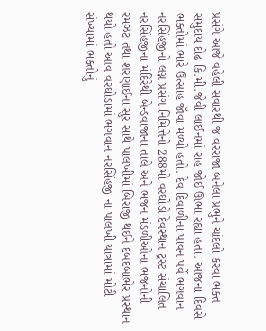પ્રસંગે આજે વહેલી સવારથી જ વરરાજા બનેલા પ્રભુને ચાંદલો કરવા ભક્ત સમુદાય દોઢ કિ.મી.જેવી લાઈનમાં રાહ જોઈ ઊભા રહ્યા હતા. આજના દિવસે ભક્તોમાં ભારે ઉત્સાહ જૉવા મળ્યો હતો. દેવ દિવાળીના પાવન પર્વે ભગવાન નરસિંહજીનો લગ્ન પ્રસંગ નિમિત્તેનો 288મો વરઘોડો દેવસ્થાન ટ્રસ્ટ સંચાલિત નરસિંહજીના મંદિરેથી બેન્ડવાજાના તાલે અને ભજન મંડળીઓના ભજનોની રમઝટ તથા શરણાઈના સુર સાથે પાલખીમાં બિરાજી થઈને દબદબાભેર પ્રસ્થાન થયો હતો આવ વરઘોડામાં ભગવાન નરસિંહજી ના પાલખી યાત્રામાં મોટી સંખ્યામાં ભક્તોનું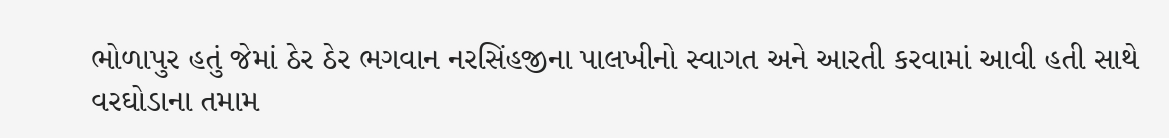ભોળાપુર હતું જેમાં ઠેર ઠેર ભગવાન નરસિંહજીના પાલખીનો સ્વાગત અને આરતી કરવામાં આવી હતી સાથે વરઘોડાના તમામ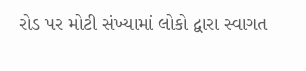રોડ પર મોટી સંખ્યામાં લોકો દ્વારા સ્વાગત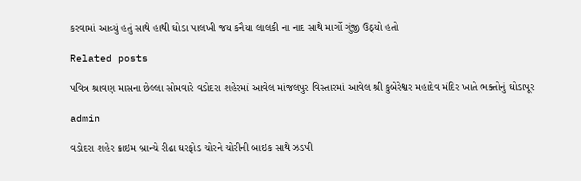કરવામાં આવ્યું હતું સાથે હાથી ઘોડા પાલખી જય કનૈયા લાલકી ના નાદ સાથે માર્ગો ગુંજી ઉઠ્યો હતો

Related posts

પવિત્ર શ્રાવણ માસના છેલ્લા સોમવારે વડોદરા શહેરમાં આવેલ માંજલપુર વિસ્તારમાં આવેલ શ્રી કુબેરેશ્વર મહાદેવ મંદિર ખાતે ભક્તોનું ઘોડાપૂર

admin

વડોદરા શહેર ક્રાઇમ બ્રાન્ચે રીઢા ઘરફોડ ચોરને ચોરીની બાઇક સાથે ઝડપી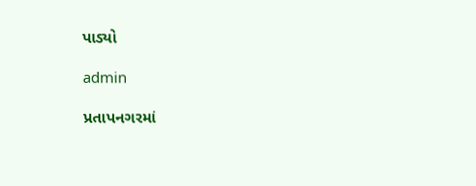પાડ્યો

admin

પ્રતાપનગરમાં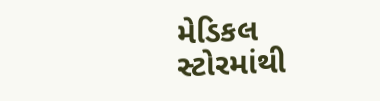મેડિકલ સ્ટોરમાંથી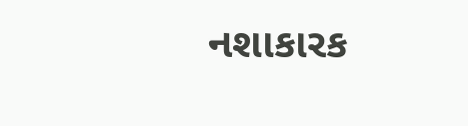નશાકારક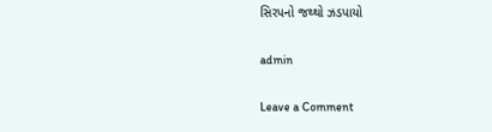સિરપનો જથ્થો ઝડપાયો

admin

Leave a Comment